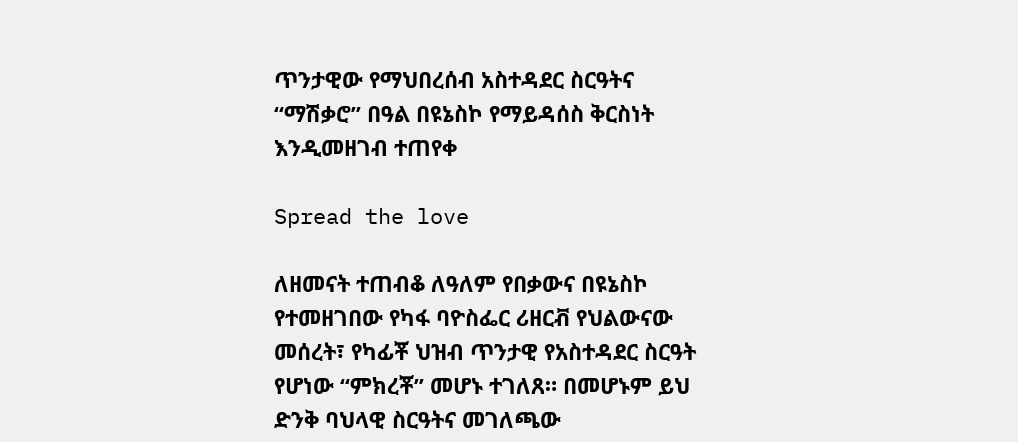ጥንታዊው የማህበረሰብ አስተዳደር ስርዓትና “ማሽቃሮ” በዓል በዩኔስኮ የማይዳሰስ ቅርስነት እንዲመዘገብ ተጠየቀ

Spread the love

ለዘመናት ተጠብቆ ለዓለም የበቃውና በዩኔስኮ የተመዘገበው የካፋ ባዮስፌር ሪዘርቭ የህልውናው መሰረት፣ የካፊቾ ህዝብ ጥንታዊ የአስተዳደር ስርዓት የሆነው “ምክረቾ” መሆኑ ተገለጸ። በመሆኑም ይህ ድንቅ ባህላዊ ስርዓትና መገለጫው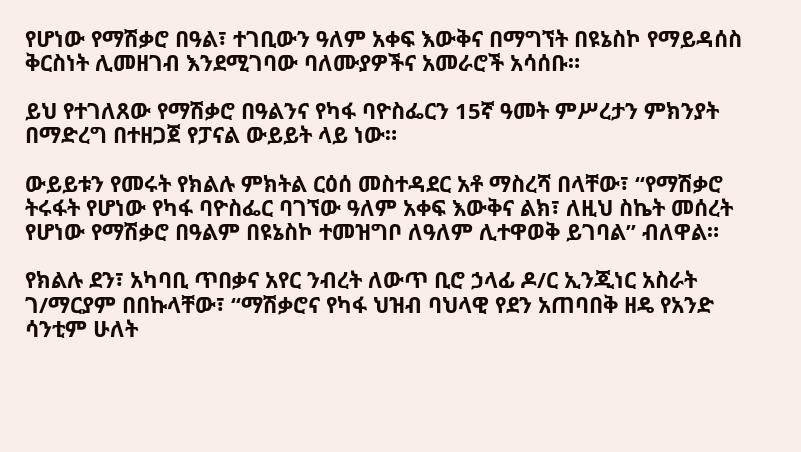የሆነው የማሽቃሮ በዓል፣ ተገቢውን ዓለም አቀፍ እውቅና በማግኘት በዩኔስኮ የማይዳሰስ ቅርስነት ሊመዘገብ እንደሚገባው ባለሙያዎችና አመራሮች አሳሰቡ።

ይህ የተገለጸው የማሽቃሮ በዓልንና የካፋ ባዮስፌርን 15ኛ ዓመት ምሥረታን ምክንያት በማድረግ በተዘጋጀ የፓናል ውይይት ላይ ነው።

ውይይቱን የመሩት የክልሉ ምክትል ርዕሰ መስተዳደር አቶ ማስረሻ በላቸው፣ “የማሽቃሮ ትሩፋት የሆነው የካፋ ባዮስፌር ባገኘው ዓለም አቀፍ እውቅና ልክ፣ ለዚህ ስኬት መሰረት የሆነው የማሽቃሮ በዓልም በዩኔስኮ ተመዝግቦ ለዓለም ሊተዋወቅ ይገባል” ብለዋል።

የክልሉ ደን፣ አካባቢ ጥበቃና አየር ንብረት ለውጥ ቢሮ ኃላፊ ዶ/ር ኢንጂነር አስራት ገ/ማርያም በበኩላቸው፣ “ማሽቃሮና የካፋ ህዝብ ባህላዊ የደን አጠባበቅ ዘዴ የአንድ ሳንቲም ሁለት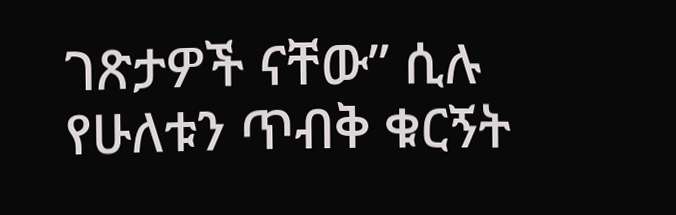ገጽታዎች ናቸው” ሲሉ የሁለቱን ጥብቅ ቁርኝት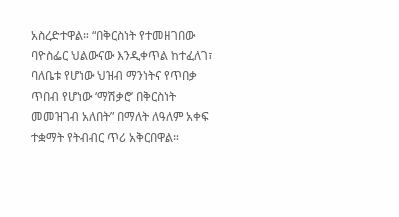አስረድተዋል። “በቅርስነት የተመዘገበው ባዮስፌር ህልውናው እንዲቀጥል ከተፈለገ፣ ባለቤቱ የሆነው ህዝብ ማንነትና የጥበቃ ጥበብ የሆነው ‘ማሽቃሮ’ በቅርስነት መመዝገብ አለበት” በማለት ለዓለም አቀፍ ተቋማት የትብብር ጥሪ አቅርበዋል።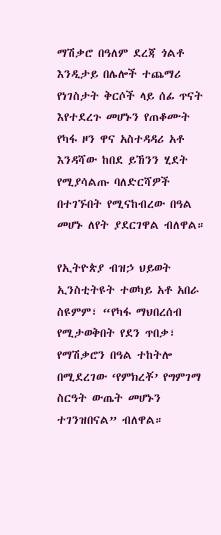ማሽቃሮ በዓለም ደረጃ ጎልቶ እንዲታይ በሌሎች ተጨማሪ የነገስታት ቅርሶች ላይ ሰፊ ጥናት እየተደረጉ መሆኑን የጠቆሙት የካፋ ዞን ዋና አስተዳዳሪ አቶ እንዳሻው ከበደ ይኸንን ሂደት የሚያሳልጡ ባለድርሻዎች በተገኙበት የሚናከብረው በዓል መሆኑ ለየት ያደርገዋል ብለዋል።

የኢትዮጵያ ብዝኃ ህይወት ኢንስቲትዩት ተወካይ አቶ አበራ ስዩምም፣ “የካፋ ማህበረሰብ የሚታወቅበት የደን ጥበቃ፣ የማሽቃሮን በዓል ተከትሎ በሚደረገው ‘የምክረቾ’ የግምገማ ስርዓት ውጤት መሆኑን ተገንዝበናል” ብለዋል።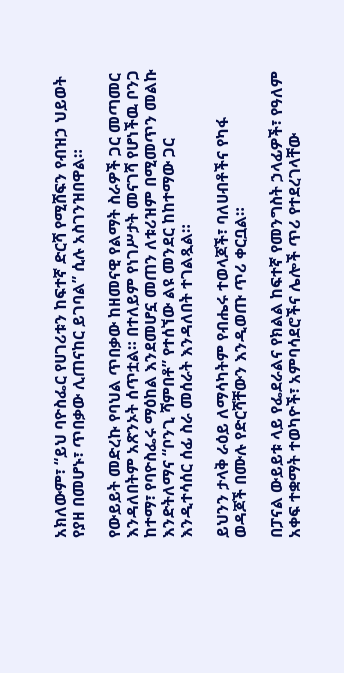አክለውም፣ “ይህ ባዮስፌር የሀገሪቱን ከፍተኛ ድርሻ የሚሸፍን የብዝኃ ህይወት የያዘ በመሆኑ፣ ጥበቃው ሊጠናከር ይገባል” ሲሉ አስገንዝበዋል።

የውይይት መድረኩ የባህል ጥበቃው ከዘመናዊ የልማት ስራዎች ጋር መጣመር እንዳለበትም አጽንኦት ሰጥቷል። በተለይም የነገሥታት መናገሻ የሆነችዉ ቦንጋ ከተማ፣ የባዮስፌሩ ማዕከል እንደመሆኗ መጠን ለቱሪዝም በሚመጥን መልኩ እንድትለማና “ቦንጊ ሻምበቶ” የተሰኘው ልዩ መንደር ከከተማው ጋር እንዲተሳሰር ሰፊ ስራ መሰራት እንዳለበት ተገልጿል።

ይህንን ታላቅ ራዕይ ለማሳካትም የብሔሩ ተወላጆች፣ ባለሀብቶችና የካፋ ወዳጆች በሙሉ የድርሻቸውን እንዲወጡ ጥሪ ቀርቧል።

በፓናል ውይይቱ ላይ የፌደራልና የክልል ከፍተኛ የመንግስት ኃላፊዎች፣ የዓለም አቀፍ ተቋማት ተወካዮች፣ አምባሳደሮችና ሌሎች ጥሪ የተደረገላቸው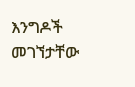እንግዶች መገኘታቸው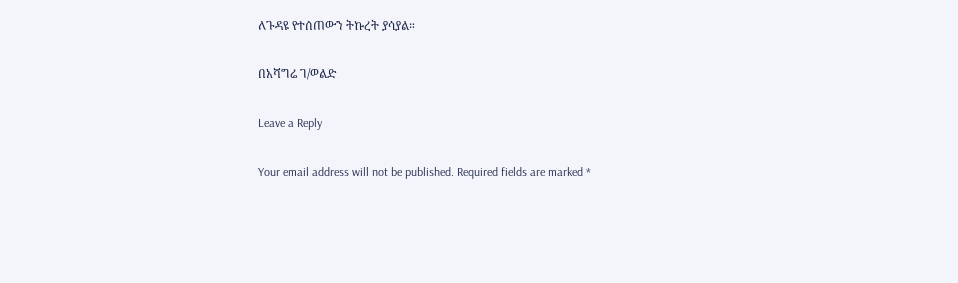ለጉዳዩ የተሰጠውን ትኩረት ያሳያል።

በአሻግሬ ገ/ወልድ

Leave a Reply

Your email address will not be published. Required fields are marked *